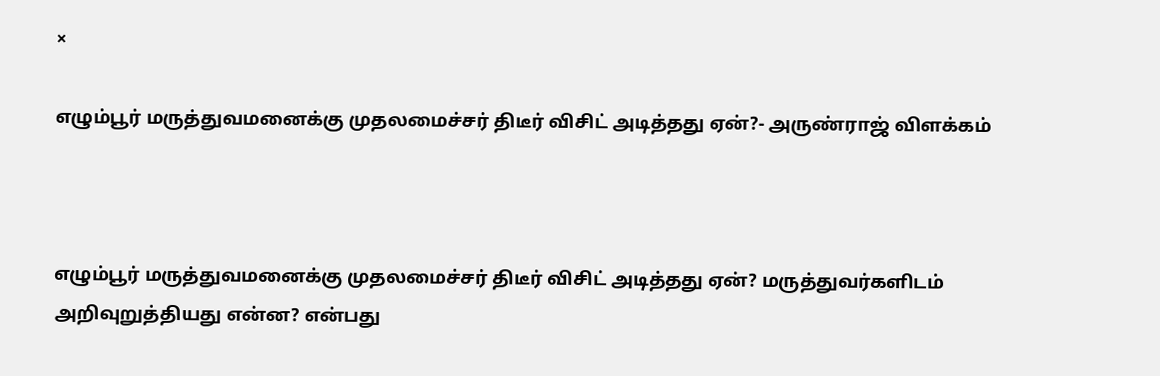×

எழும்பூர் மருத்துவமனைக்கு முதலமைச்சர் திடீர் விசிட் அடித்தது ஏன்?- அருண்ராஜ் விளக்கம்



எழும்பூர் மருத்துவமனைக்கு முதலமைச்சர் திடீர் விசிட் அடித்தது ஏன்? மருத்துவர்களிடம் அறிவுறுத்தியது என்ன? என்பது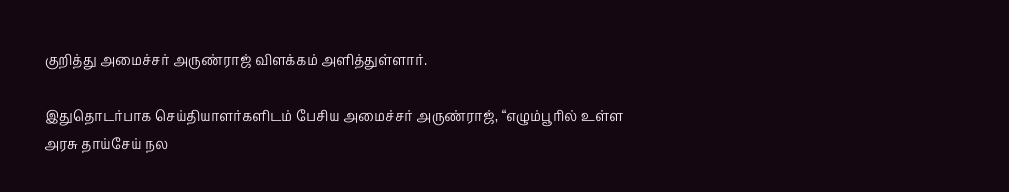குறித்து அமைச்சர் அருண்ராஜ் விளக்கம் அளித்துள்ளார்.

இதுதொடர்பாக செய்தியாளர்களிடம் பேசிய அமைச்சர் அருண்ராஜ், “எழும்பூரில் உள்ள அரசு தாய்சேய் நல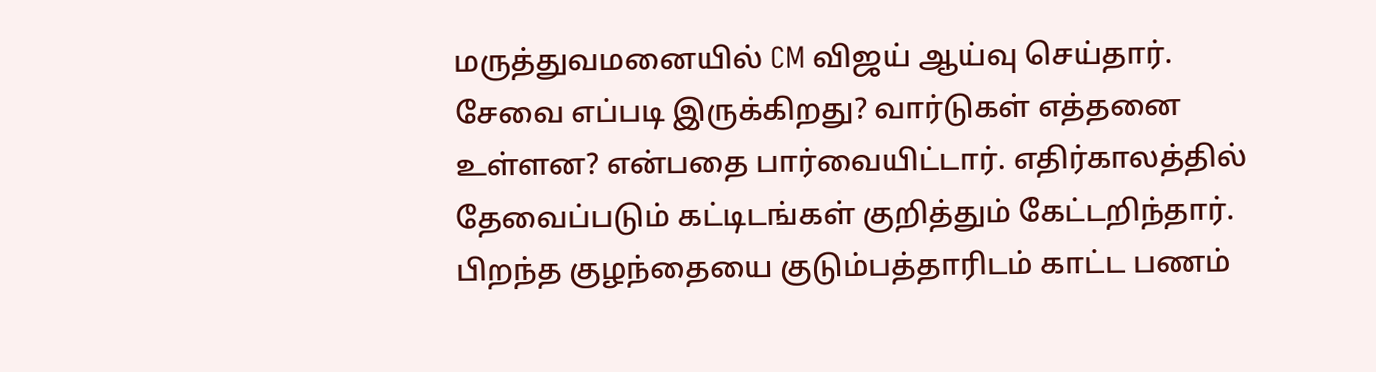மருத்துவமனையில் CM விஜய் ஆய்வு செய்தார். சேவை எப்படி இருக்கிறது? வார்டுகள் எத்தனை உள்ளன? என்பதை பார்வையிட்டார். எதிர்காலத்தில் தேவைப்படும் கட்டிடங்கள் குறித்தும் கேட்டறிந்தார். பிறந்த குழந்தையை குடும்பத்தாரிடம் காட்ட பணம்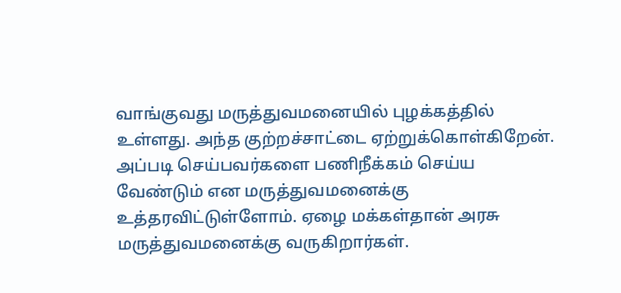வாங்குவது மருத்துவமனையில் புழக்கத்தில் உள்ளது. அந்த குற்றச்சாட்டை ஏற்றுக்கொள்கிறேன். அப்படி செய்பவர்களை பணிநீக்கம் செய்ய வேண்டும் என மருத்துவமனைக்கு உத்தரவிட்டுள்ளோம். ஏழை மக்கள்தான் அரசு மருத்துவமனைக்கு வருகிறார்கள்.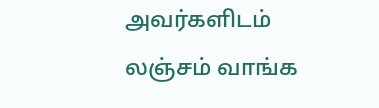அவர்களிடம் லஞ்சம் வாங்க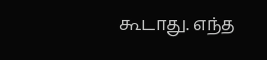கூடாது. எந்த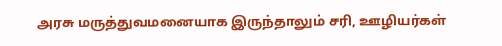அரசு மருத்துவமனையாக இருந்தாலும் சரி, ஊழியர்கள்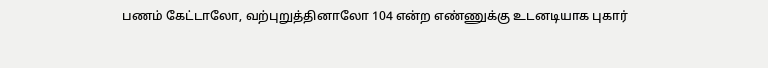பணம் கேட்டாலோ, வற்புறுத்தினாலோ 104 என்ற எண்ணுக்கு உடனடியாக புகார்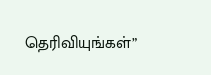தெரிவியுங்கள்”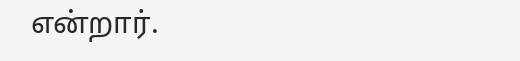என்றார்.